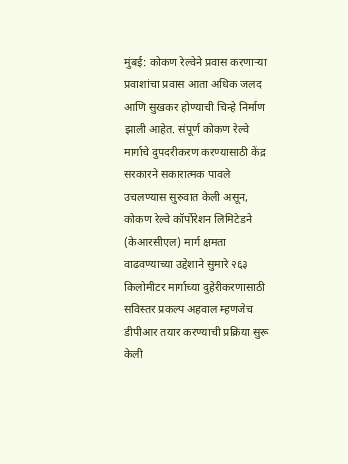मुंबई: कोकण रेल्वेने प्रवास करणाऱ्या प्रवाशांचा प्रवास आता अधिक जलद आणि सुखकर होण्याची चिन्हे निर्माण झाली आहेत. संपूर्ण कोकण रेल्वे मार्गाचे दुपदरीकरण करण्यासाठी केंद्र सरकारने सकारात्मक पावले उचलण्यास सुरुवात केली असून, कोकण रेल्वे कॉर्पोरेशन लिमिटेडने (केआरसीएल) मार्ग क्षमता वाढवण्याच्या उद्देशाने सुमारे २६३ किलोमीटर मार्गाच्या दुहेरीकरणासाठी सविस्तर प्रकल्प अहवाल म्हणजेच डीपीआर तयार करण्याची प्रक्रिया सुरू केली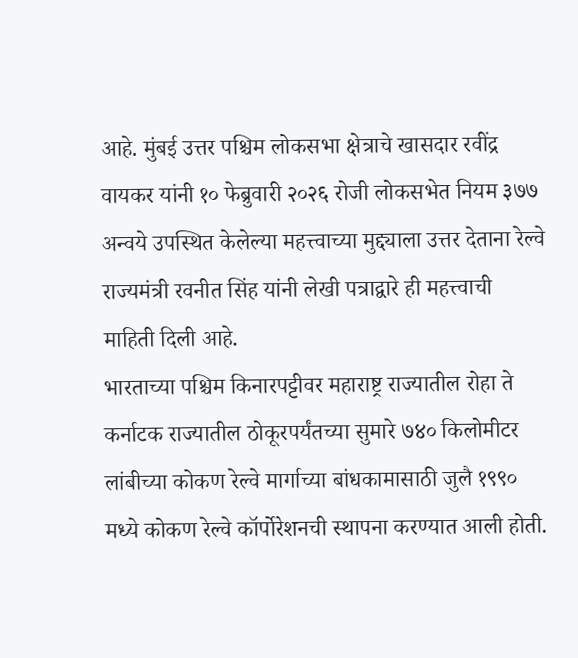आहे. मुंबई उत्तर पश्चिम लोकसभा क्षेत्राचे खासदार रवींद्र वायकर यांनी १० फेब्रुवारी २०२६ रोजी लोकसभेत नियम ३७७ अन्वये उपस्थित केलेल्या महत्त्वाच्या मुद्द्याला उत्तर देताना रेल्वे राज्यमंत्री रवनीत सिंह यांनी लेखी पत्राद्वारे ही महत्त्वाची माहिती दिली आहे.
भारताच्या पश्चिम किनारपट्टीवर महाराष्ट्र राज्यातील रोहा ते कर्नाटक राज्यातील ठोकूरपर्यंतच्या सुमारे ७४० किलोमीटर लांबीच्या कोकण रेल्वे मार्गाच्या बांधकामासाठी जुलै १९९० मध्ये कोकण रेल्वे कॉर्पोरेशनची स्थापना करण्यात आली होती.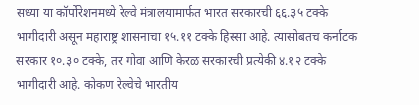सध्या या कॉर्पोरेशनमध्ये रेल्वे मंत्रालयामार्फत भारत सरकारची ६६.३५ टक्के भागीदारी असून महाराष्ट्र शासनाचा १५.११ टक्के हिस्सा आहे. त्यासोबतच कर्नाटक सरकार १०.३० टक्के, तर गोवा आणि केरळ सरकारची प्रत्येकी ४.१२ टक्के भागीदारी आहे. कोकण रेल्वेचे भारतीय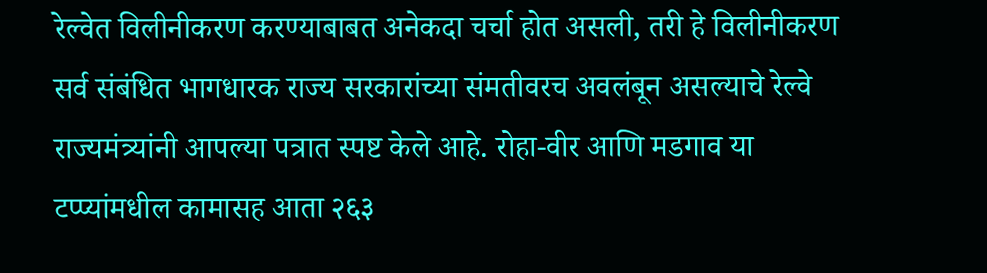रेल्वेत विलीनीकरण करण्याबाबत अनेकदा चर्चा होत असली, तरी हे विलीनीकरण सर्व संबंधित भागधारक राज्य सरकारांच्या संमतीवरच अवलंबून असल्याचे रेल्वे राज्यमंत्र्यांनी आपल्या पत्रात स्पष्ट केले आहे. रोहा-वीर आणि मडगाव या टप्प्यांमधील कामासह आता २६३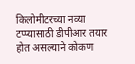किलोमीटरच्या नव्या टप्प्यासाठी डीपीआर तयार होत असल्याने कोकण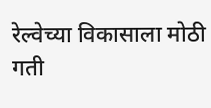रेल्वेच्या विकासाला मोठी गती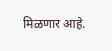मिळणार आहे.